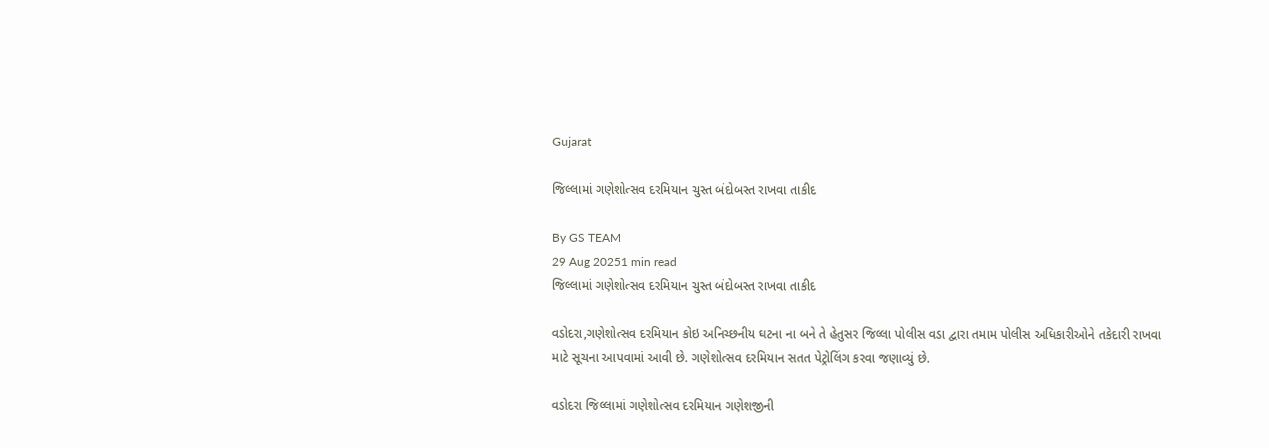Gujarat

જિલ્લામાં ગણેશોત્સવ દરમિયાન ચુસ્ત બંદોબસ્ત રાખવા તાકીદ

By GS TEAM
29 Aug 20251 min read
જિલ્લામાં ગણેશોત્સવ દરમિયાન ચુસ્ત બંદોબસ્ત રાખવા તાકીદ

વડોદરા,ગણેશોત્સવ દરમિયાન કોઇ અનિચ્છનીય ઘટના ના બને તે હેતુસર જિલ્લા પોલીસ વડા દ્વારા તમામ પોલીસ અધિકારીઓને તકેદારી રાખવા માટે સૂચના આપવામાં આવી છે. ગણેશોત્સવ દરમિયાન સતત પેટ્રોલિંગ કરવા જણાવ્યું છે.

વડોદરા જિલ્લામાં ગણેશોત્સવ દરમિયાન ગણેશજીની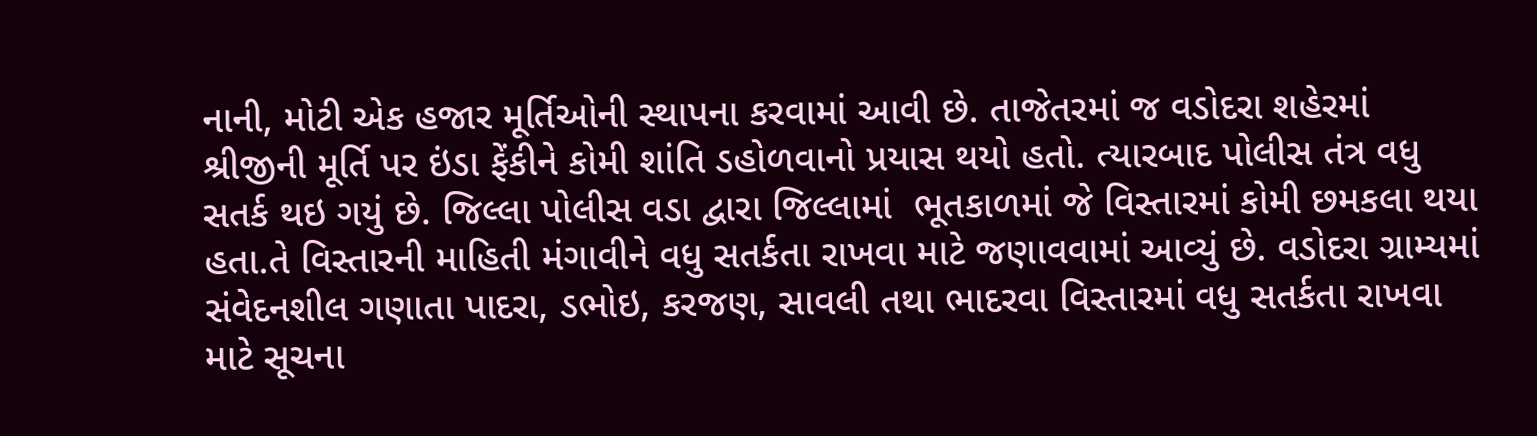નાની, મોટી એક હજાર મૂર્તિઓની સ્થાપના કરવામાં આવી છે. તાજેતરમાં જ વડોદરા શહેરમાં શ્રીજીની મૂર્તિ પર ઇંડા ફેંકીને કોમી શાંતિ ડહોળવાનો પ્રયાસ થયો હતો. ત્યારબાદ પોલીસ તંત્ર વધુ સતર્ક થઇ ગયું છે. જિલ્લા પોલીસ વડા દ્વારા જિલ્લામાં  ભૂતકાળમાં જે વિસ્તારમાં કોમી છમકલા થયા હતા.તે વિસ્તારની માહિતી મંગાવીને વધુ સતર્કતા રાખવા માટે જણાવવામાં આવ્યું છે. વડોદરા ગ્રામ્યમાં સંવેદનશીલ ગણાતા પાદરા, ડભોઇ, કરજણ, સાવલી તથા ભાદરવા વિસ્તારમાં વધુ સતર્કતા રાખવા માટે સૂચના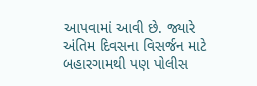આપવામાં આવી છે. જ્યારે અંતિમ દિવસના વિસર્જન માટે બહારગામથી પણ પોલીસ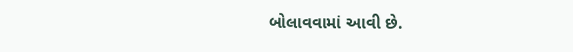બોલાવવામાં આવી છે.